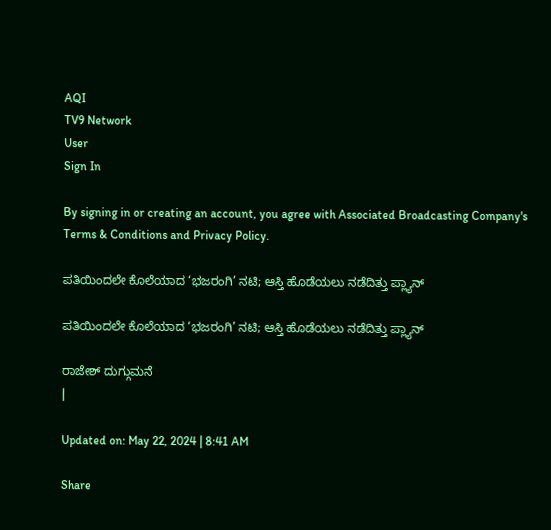AQI
TV9 Network
User
Sign In

By signing in or creating an account, you agree with Associated Broadcasting Company's Terms & Conditions and Privacy Policy.

ಪತಿಯಿಂದಲೇ ಕೊಲೆಯಾದ ‘ಭಜರಂಗಿ’ ನಟಿ; ಆಸ್ತಿ ಹೊಡೆಯಲು ನಡೆದಿತ್ತು ಪ್ಲ್ಯಾನ್

ಪತಿಯಿಂದಲೇ ಕೊಲೆಯಾದ ‘ಭಜರಂಗಿ’ ನಟಿ; ಆಸ್ತಿ ಹೊಡೆಯಲು ನಡೆದಿತ್ತು ಪ್ಲ್ಯಾನ್

ರಾಜೇಶ್ ದುಗ್ಗುಮನೆ
|

Updated on: May 22, 2024 | 8:41 AM

Share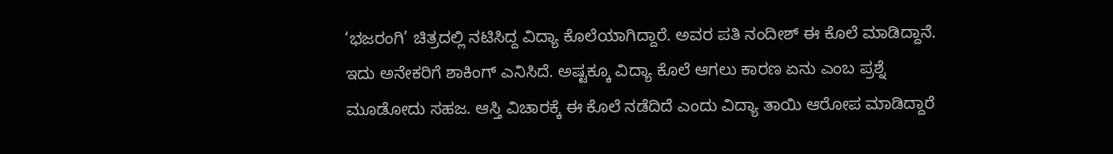‘ಭಜರಂಗಿ’ ಚಿತ್ರದಲ್ಲಿ ನಟಿಸಿದ್ದ ವಿದ್ಯಾ ಕೊಲೆಯಾಗಿದ್ದಾರೆ. ಅವರ ಪತಿ ನಂದೀಶ್ ಈ ಕೊಲೆ ಮಾಡಿದ್ದಾನೆ. ಇದು ಅನೇಕರಿಗೆ ಶಾಕಿಂಗ್ ಎನಿಸಿದೆ. ಅಷ್ಟಕ್ಕೂ ವಿದ್ಯಾ ಕೊಲೆ ಆಗಲು ಕಾರಣ ಏನು ಎಂಬ ಪ್ರಶ್ನೆ ಮೂಡೋದು ಸಹಜ. ಆಸ್ತಿ ವಿಚಾರಕ್ಕೆ ಈ ಕೊಲೆ ನಡೆದಿದೆ ಎಂದು ವಿದ್ಯಾ ತಾಯಿ ಆರೋಪ ಮಾಡಿದ್ದಾರೆ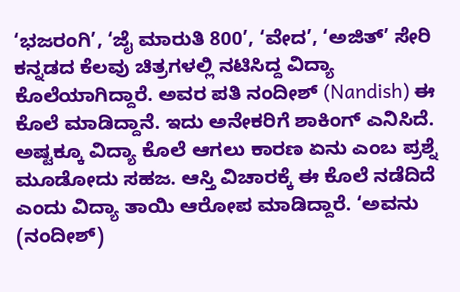‘ಭಜರಂಗಿ’, ‘ಜೈ ಮಾರುತಿ 800’, ‘ವೇದ’, ‘ಅಜಿತ್’ ಸೇರಿ ಕನ್ನಡದ ಕೆಲವು ಚಿತ್ರಗಳಲ್ಲಿ ನಟಿಸಿದ್ದ ವಿದ್ಯಾ ಕೊಲೆಯಾಗಿದ್ದಾರೆ. ಅವರ ಪತಿ ನಂದೀಶ್ (Nandish) ಈ ಕೊಲೆ ಮಾಡಿದ್ದಾನೆ. ಇದು ಅನೇಕರಿಗೆ ಶಾಕಿಂಗ್ ಎನಿಸಿದೆ. ಅಷ್ಟಕ್ಕೂ ವಿದ್ಯಾ ಕೊಲೆ ಆಗಲು ಕಾರಣ ಏನು ಎಂಬ ಪ್ರಶ್ನೆ ಮೂಡೋದು ಸಹಜ. ಆಸ್ತಿ ವಿಚಾರಕ್ಕೆ ಈ ಕೊಲೆ ನಡೆದಿದೆ ಎಂದು ವಿದ್ಯಾ ತಾಯಿ ಆರೋಪ ಮಾಡಿದ್ದಾರೆ. ‘ಅವನು (ನಂದೀಶ್)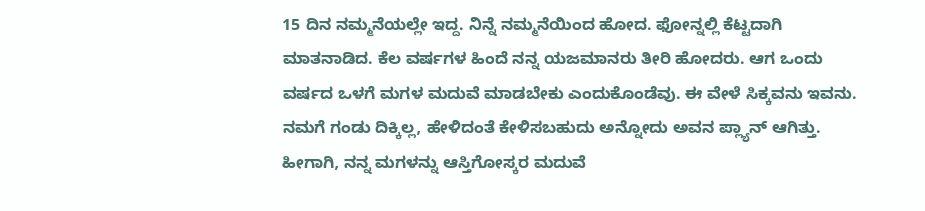15 ದಿನ ನಮ್ಮನೆಯಲ್ಲೇ ಇದ್ದ. ನಿನ್ನೆ ನಮ್ಮನೆಯಿಂದ ಹೋದ. ಫೋನ್ನಲ್ಲಿ ಕೆಟ್ಟದಾಗಿ ಮಾತನಾಡಿದ. ಕೆಲ ವರ್ಷಗಳ ಹಿಂದೆ ನನ್ನ ಯಜಮಾನರು ತೀರಿ ಹೋದರು. ಆಗ ಒಂದು ವರ್ಷದ ಒಳಗೆ ಮಗಳ ಮದುವೆ ಮಾಡಬೇಕು ಎಂದುಕೊಂಡೆವು. ಈ ವೇಳೆ ಸಿಕ್ಕವನು ಇವನು. ನಮಗೆ ಗಂಡು ದಿಕ್ಕಿಲ್ಲ, ಹೇಳಿದಂತೆ ಕೇಳಿಸಬಹುದು ಅನ್ನೋದು ಅವನ ಪ್ಲ್ಯಾನ್ ಆಗಿತ್ತು.  ಹೀಗಾಗಿ, ನನ್ನ ಮಗಳನ್ನು ಆಸ್ತಿಗೋಸ್ಕರ ಮದುವೆ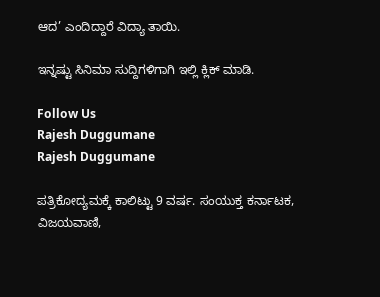ಆದ’ ಎಂದಿದ್ದಾರೆ ವಿದ್ಯಾ ತಾಯಿ.

ಇನ್ನಷ್ಟು ಸಿನಿಮಾ ಸುದ್ದಿಗಳಿಗಾಗಿ ಇಲ್ಲಿ ಕ್ಲಿಕ್ ಮಾಡಿ.

Follow Us
Rajesh Duggumane
Rajesh Duggumane

ಪತ್ರಿಕೋದ್ಯಮಕ್ಕೆ ಕಾಲಿಟ್ಟು 9 ವರ್ಷ. ಸಂಯುಕ್ತ ಕರ್ನಾಟಕ, ವಿಜಯವಾಣಿ,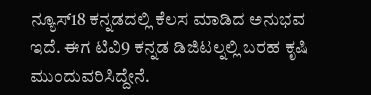ನ್ಯೂಸ್18 ಕನ್ನಡದಲ್ಲಿ ಕೆಲಸ ಮಾಡಿದ ಅನುಭವ ಇದೆ. ಈಗ ಟಿವಿ9 ಕನ್ನಡ ಡಿಜಿಟಲ್ನಲ್ಲಿ ಬರಹ ಕೃಷಿ ಮುಂದುವರಿಸಿದ್ದೇನೆ.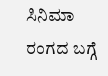ಸಿನಿಮಾ ರಂಗದ ಬಗ್ಗೆ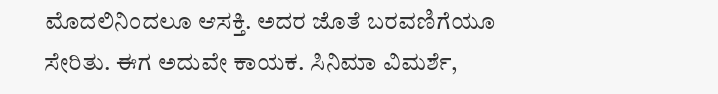ಮೊದಲಿನಿಂದಲೂ ಆಸಕ್ತಿ. ಅದರ ಜೊತೆ ಬರವಣಿಗೆಯೂ ಸೇರಿತು. ಈಗ ಅದುವೇ ಕಾಯಕ. ಸಿನಿಮಾ ವಿಮರ್ಶೆ,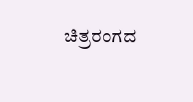ಚಿತ್ರರಂಗದ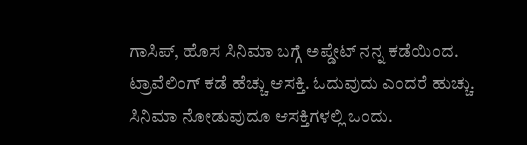ಗಾಸಿಪ್, ಹೊಸ ಸಿನಿಮಾ ಬಗ್ಗೆ ಅಪ್ಡೇಟ್ ನನ್ನ ಕಡೆಯಿಂದ. ಟ್ರಾವೆಲಿಂಗ್ ಕಡೆ ಹೆಚ್ಚು ಆಸಕ್ತಿ. ಓದುವುದು ಎಂದರೆ ಹುಚ್ಚು. ಸಿನಿಮಾ ನೋಡುವುದೂ ಆಸಕ್ತಿಗಳಲ್ಲಿ ಒಂದು.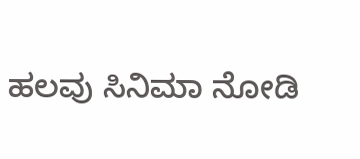ಹಲವು ಸಿನಿಮಾ ನೋಡಿ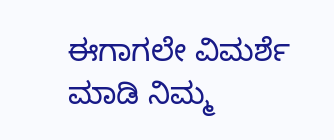ಈಗಾಗಲೇ ವಿಮರ್ಶೆ ಮಾಡಿ ನಿಮ್ಮ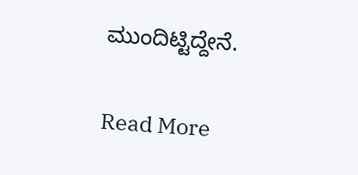ಮುಂದಿಟ್ಟಿದ್ದೇನೆ.

Read More